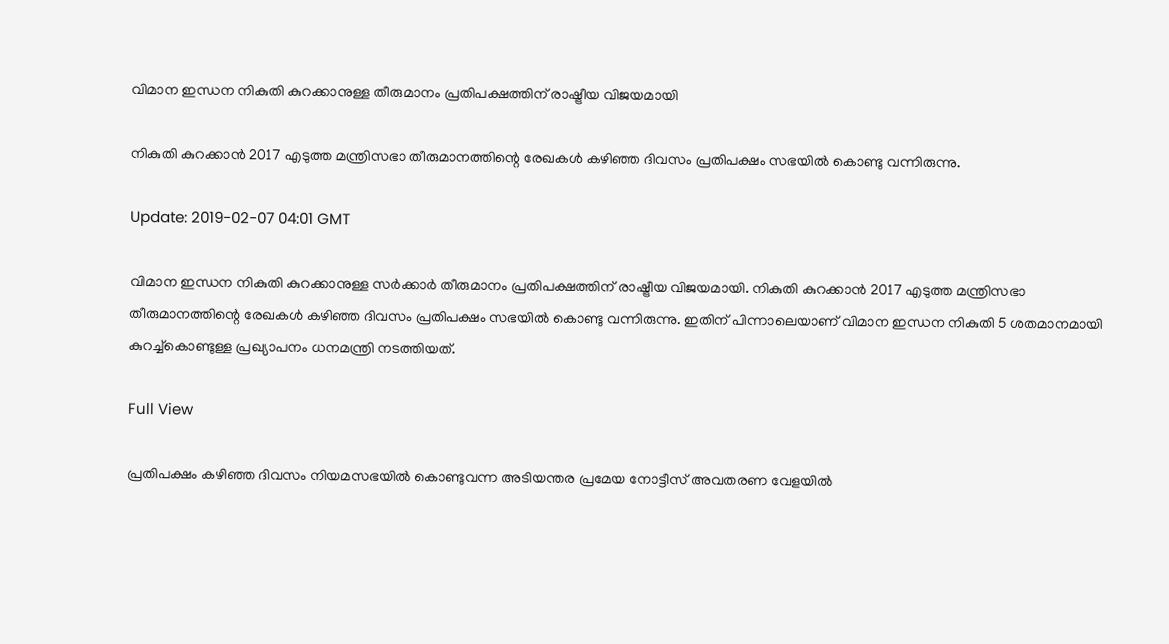വിമാന ഇന്ധന നികുതി കുറക്കാനുള്ള തീരുമാനം പ്രതിപക്ഷത്തിന് രാഷ്ട്രീയ വിജയമായി

നികുതി കുറക്കാന്‍ 2017 എടുത്ത മന്ത്രിസഭാ തീരുമാനത്തിന്റെ രേഖകള്‍ കഴിഞ്ഞ ദിവസം പ്രതിപക്ഷം സഭയില്‍ കൊണ്ടു വന്നിരുന്നു.

Update: 2019-02-07 04:01 GMT

വിമാന ഇന്ധന നികുതി കുറക്കാനുള്ള സര്‍ക്കാര്‍ തീരുമാനം പ്രതിപക്ഷത്തിന് രാഷ്ട്രീയ വിജയമായി. നികുതി കുറക്കാന്‍ 2017 എടുത്ത മന്ത്രിസഭാ തീരുമാനത്തിന്റെ രേഖകള്‍ കഴിഞ്ഞ ദിവസം പ്രതിപക്ഷം സഭയില്‍ കൊണ്ടു വന്നിരുന്നു. ഇതിന് പിന്നാലെയാണ് വിമാന ഇന്ധന നികുതി 5 ശതമാനമായി കുറച്ച്കൊണ്ടുള്ള പ്രഖ്യാപനം ധനമന്ത്രി നടത്തിയത്.

Full View

പ്രതിപക്ഷം കഴിഞ്ഞ ദിവസം നിയമസഭയില്‍ കൊണ്ടുവന്ന അടിയന്തര പ്രമേയ നോട്ടീസ് അവതരണ വേളയില്‍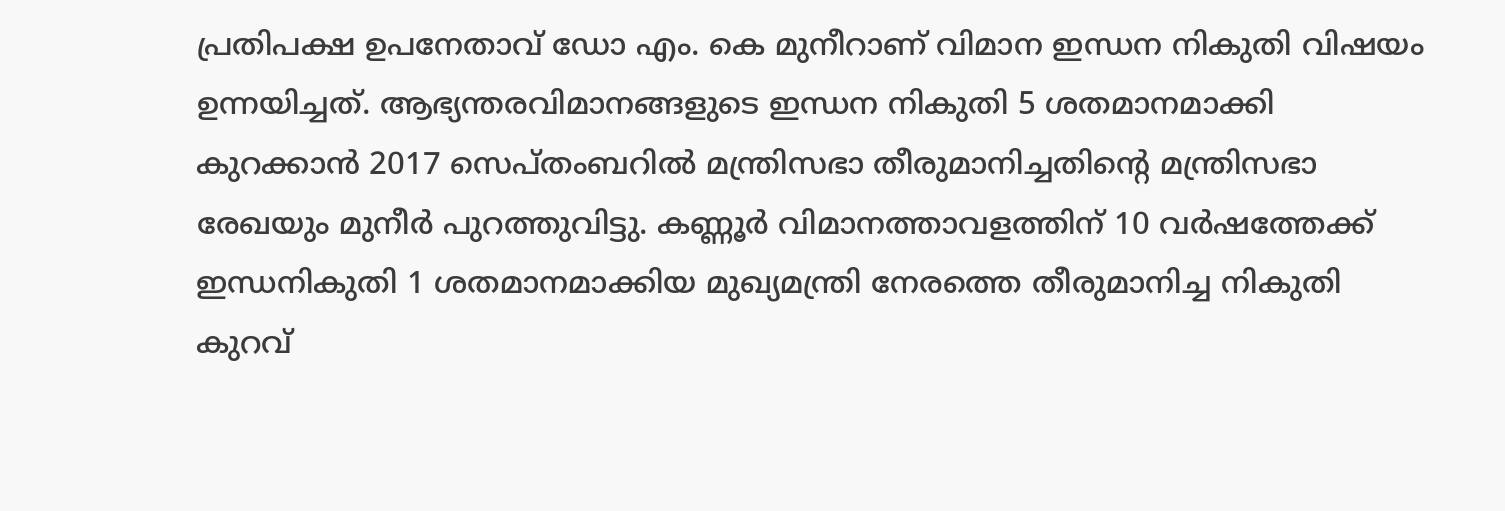പ്രതിപക്ഷ ഉപനേതാവ് ഡോ എം. കെ മുനീറാണ് വിമാന ഇന്ധന നികുതി വിഷയം ഉന്നയിച്ചത്. ആഭ്യന്തരവിമാനങ്ങളുടെ ഇന്ധന നികുതി 5 ശതമാനമാക്കി കുറക്കാന്‍ 2017 സെപ്തംബറില്‍ മന്ത്രിസഭാ തീരുമാനിച്ചതിന്റെ മന്ത്രിസഭാ രേഖയും മുനീര്‍ പുറത്തുവിട്ടു. കണ്ണൂര്‍ വിമാനത്താവളത്തിന് 10 വര്‍ഷത്തേക്ക് ഇന്ധനികുതി 1 ശതമാനമാക്കിയ മുഖ്യമന്ത്രി നേരത്തെ തീരുമാനിച്ച നികുതി കുറവ്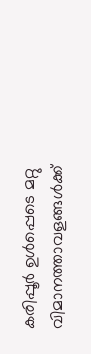കരിപ്പൂര്‍ ഉള്‍പ്പെടെ മറ്റു വിമാനത്താവളങ്ങള്‍ക്ക്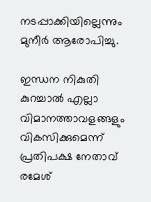നടപ്പാക്കിയില്ലെന്നും മുനീര്‍ ആരോപിച്ചു.

ഇന്ധന നികുതി കുറച്ചാല്‍ എല്ലാ വിമാനത്താവളങ്ങളും വികസിക്കുമെന്ന് പ്രതിപക്ഷ നേതാവ് രമേശ്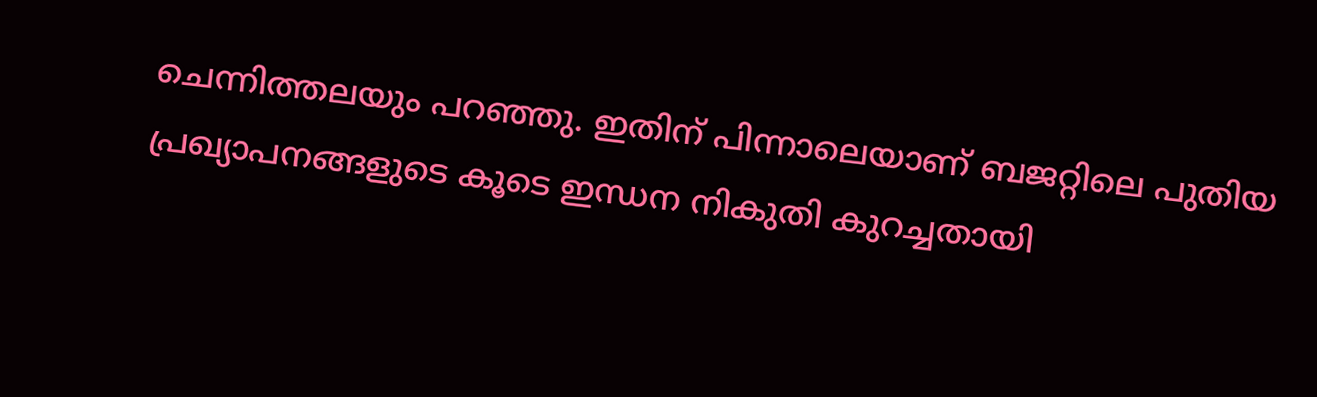ചെന്നിത്തലയും പറഞ്ഞു. ഇതിന് പിന്നാലെയാണ് ബജറ്റിലെ പുതിയ പ്രഖ്യാപനങ്ങളുടെ കൂടെ ഇന്ധന നികുതി കുറച്ചതായി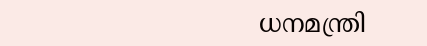ധനമന്ത്രി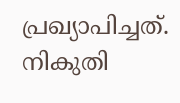പ്രഖ്യാപിച്ചത്. നികുതി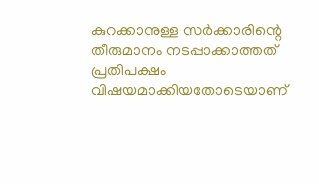കുറക്കാനുള്ള സര്‍ക്കാരിന്റെ തീരുമാനം നടപ്പാക്കാത്തത് പ്രതിപക്ഷം വിഷയമാക്കിയതോടെയാണ്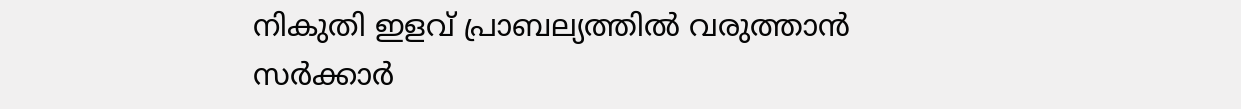നികുതി ഇളവ് പ്രാബല്യത്തില്‍ വരുത്താന്‍ സര്‍ക്കാര്‍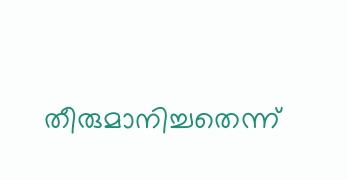തീരുമാനിച്ചതെന്ന്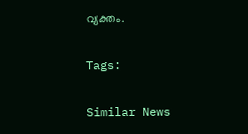വ്യക്തം.

Tags:

Similar News